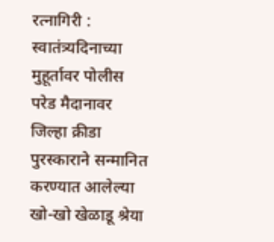रत्नागिरी : स्वातंत्र्यदिनाच्या मुहूर्तावर पोलीस परेड मैदानावर जिल्हा क्रीडा पुरस्काराने सन्मानित करण्यात आलेल्या खो-खो खेळाडू श्रेया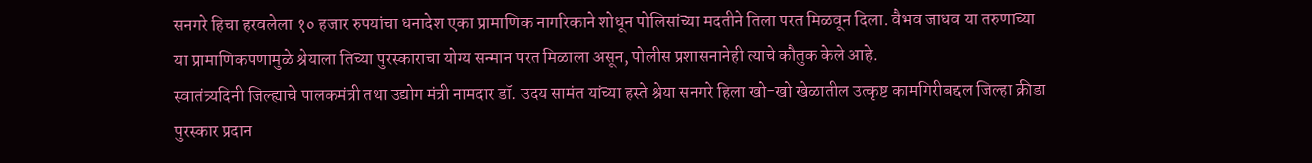सनगरे हिचा हरवलेला १० हजार रुपयांचा धनादेश एका प्रामाणिक नागरिकाने शोधून पोलिसांच्या मदतीने तिला परत मिळवून दिला. वैभव जाधव या तरुणाच्या या प्रामाणिकपणामुळे श्रेयाला तिच्या पुरस्काराचा योग्य सन्मान परत मिळाला असून, पोलीस प्रशासनानेही त्याचे कौतुक केले आहे.
स्वातंत्र्यदिनी जिल्ह्याचे पालकमंत्री तथा उद्योग मंत्री नामदार डॉ. उदय सामंत यांच्या हस्ते श्रेया सनगरे हिला खो-खो खेळातील उत्कृष्ट कामगिरीबद्दल जिल्हा क्रीडा पुरस्कार प्रदान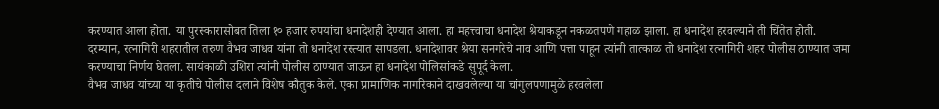करण्यात आला होता. या पुरस्कारासोबत तिला १० हजार रुपयांचा धनादेशही देण्यात आला. हा महत्त्वाचा धनादेश श्रेयाकडून नकळतपणे गहाळ झाला. हा धनादेश हरवल्याने ती चिंतेत होती.
दरम्यान, रत्नागिरी शहरातील तरुण वैभव जाधव यांना तो धनादेश रस्त्यात सापडला. धनादेशावर श्रेया सनगरेचे नाव आणि पत्ता पाहून त्यांनी तात्काळ तो धनादेश रत्नागिरी शहर पोलीस ठाण्यात जमा करण्याचा निर्णय घेतला. सायंकाळी उशिरा त्यांनी पोलीस ठाण्यात जाऊन हा धनादेश पोलिसांकडे सुपूर्द केला.
वैभव जाधव यांच्या या कृतीचे पोलीस दलाने विशेष कौतुक केले. एका प्रामाणिक नागरिकाने दाखवलेल्या या चांगुलपणामुळे हरवलेला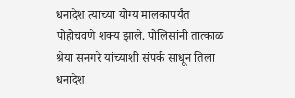धनादेश त्याच्या योग्य मालकापर्यंत पोहोचवणे शक्य झाले. पोलिसांनी तात्काळ श्रेया सनगरे यांच्याशी संपर्क साधून तिला धनादेश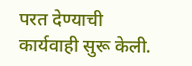परत देण्याची कार्यवाही सुरू केली.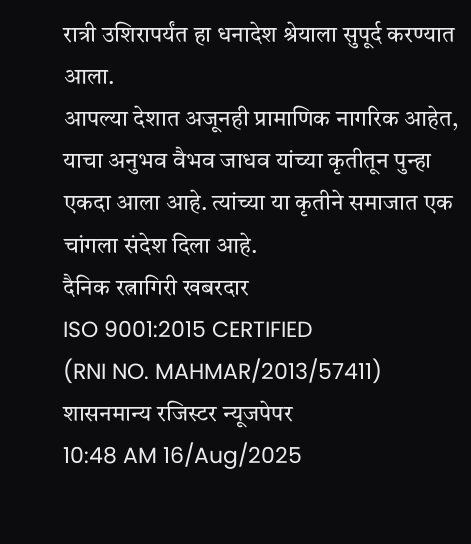रात्री उशिरापर्यंत हा धनादेश श्रेयाला सुपूर्द करण्यात आला.
आपल्या देशात अजूनही प्रामाणिक नागरिक आहेत, याचा अनुभव वैभव जाधव यांच्या कृतीतून पुन्हा एकदा आला आहे. त्यांच्या या कृतीने समाजात एक चांगला संदेश दिला आहे.
दैनिक रत्नागिरी खबरदार
ISO 9001:2015 CERTIFIED
(RNI NO. MAHMAR/2013/57411)
शासनमान्य रजिस्टर न्यूजपेपर
10:48 AM 16/Aug/2025